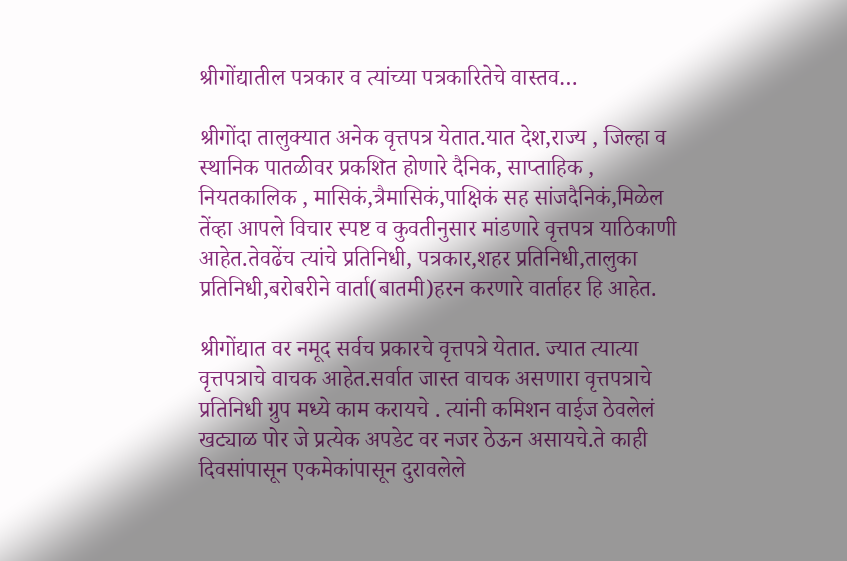श्रीगोंद्यातील पत्रकार व त्यांच्या पत्रकारितेचे वास्तव…

श्रीगोंदा तालुक्यात अनेक वृत्तपत्र येतात.यात देश,राज्य , जिल्हा व स्थानिक पातळीवर प्रकशित होणारे दैनिक, साप्ताहिक , नियतकालिक , मासिकं,त्रैमासिकं,पाक्षिकं सह सांजदैनिकं,मिळेल तेंव्हा आपले विचार स्पष्ट व कुवतीनुसार मांडणारे वृत्तपत्र याठिकाणी आहेत.तेवढेंच त्यांचे प्रतिनिधी, पत्रकार,शहर प्रतिनिधी,तालुका प्रतिनिधी,बरोबरीने वार्ता(बातमी)हरन करणारे वार्ताहर हि आहेत.

श्रीगोंद्यात वर नमूद सर्वच प्रकारचे वृत्तपत्रे येतात. ज्यात त्यात्या वृत्तपत्राचे वाचक आहेत.सर्वात जास्त वाचक असणारा वृत्तपत्राचे प्रतिनिधी ग्रुप मध्ये काम करायचे . त्यांनी कमिशन वाईज ठेवलेलं खट्याळ पोर जे प्रत्येक अपडेट वर नजर ठेऊन असायचे.ते काही दिवसांपासून एकमेकांपासून दुरावलेले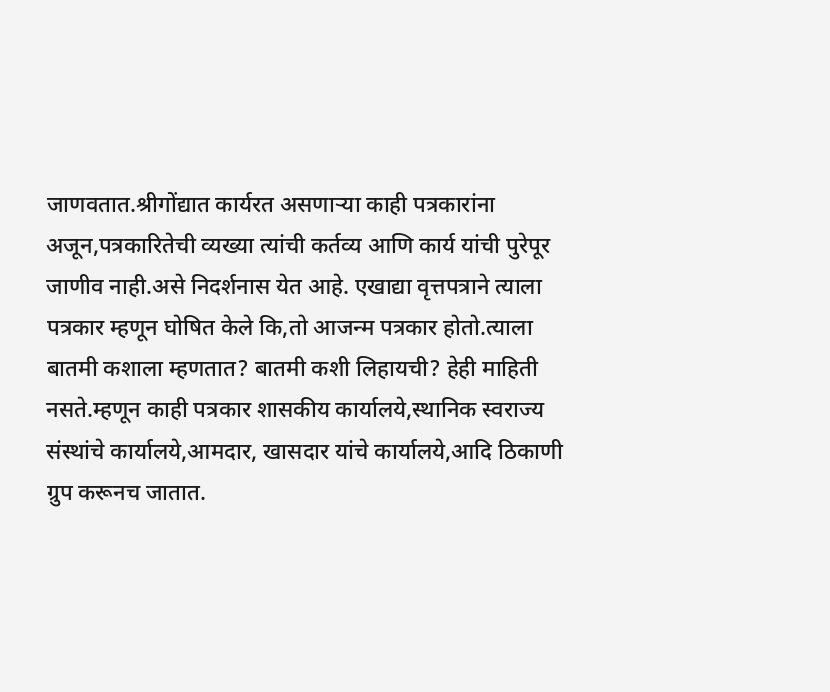जाणवतात.श्रीगोंद्यात कार्यरत असणाऱ्या काही पत्रकारांना अजून,पत्रकारितेची व्यख्या त्यांची कर्तव्य आणि कार्य यांची पुरेपूर जाणीव नाही.असे निदर्शनास येत आहे. एखाद्या वृत्तपत्राने त्याला पत्रकार म्हणून घोषित केले कि,तो आजन्म पत्रकार होतो.त्याला बातमी कशाला म्हणतात? बातमी कशी लिहायची? हेही माहिती नसते.म्हणून काही पत्रकार शासकीय कार्यालये,स्थानिक स्वराज्य संस्थांचे कार्यालये,आमदार, खासदार यांचे कार्यालये,आदि ठिकाणी ग्रुप करूनच जातात.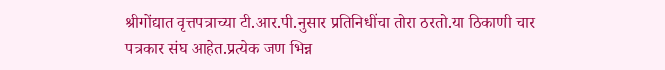श्रीगोंद्यात वृत्तपत्राच्या टी.आर.पी.नुसार प्रतिनिधींचा तोरा ठरतो.या ठिकाणी चार पत्रकार संघ आहेत.प्रत्येक जण भिन्न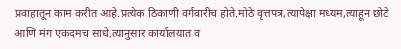प्रवाहातून काम करीत आहे.प्रत्येक ठिकाणी वर्गवारीच होते.मोठे वृत्तपत्र,त्यापेक्षा मध्यम,त्याहून छोटे आणि मंग एकदमच साधे.त्यानुसार कार्यालयात व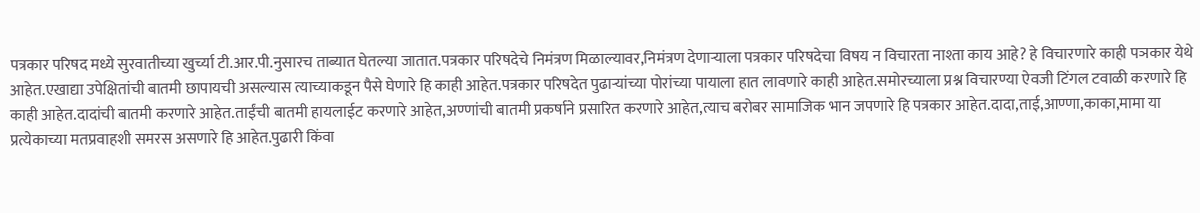पत्रकार परिषद मध्ये सुरवातीच्या खुर्च्या टी.आर.पी.नुसारच ताब्यात घेतल्या जातात.पत्रकार परिषदेचे निमंत्रण मिळाल्यावर,निमंत्रण देणाऱ्याला पत्रकार परिषदेचा विषय न विचारता नाश्ता काय आहे? हे विचारणारे काही पञकार येथे आहेत.एखाद्या उपेक्षितांची बातमी छापायची असल्यास त्याच्याकडून पैसे घेणारे हि काही आहेत.पत्रकार परिषदेत पुढाऱ्यांच्या पोरांच्या पायाला हात लावणारे काही आहेत.समोरच्याला प्रश्न विचारण्या ऐवजी टिंगल टवाळी करणारे हि काही आहेत.दादांची बातमी करणारे आहेत.ताईंची बातमी हायलाईट करणारे आहेत,अण्णांची बातमी प्रकर्षाने प्रसारित करणारे आहेत,त्याच बरोबर सामाजिक भान जपणारे हि पत्रकार आहेत.दादा,ताई,आण्णा,काका,मामा या प्रत्येकाच्या मतप्रवाहशी समरस असणारे हि आहेत.पुढारी किंवा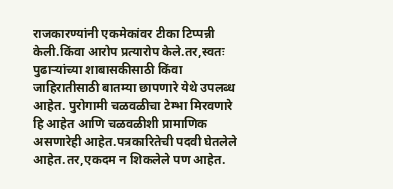राजकारण्यांनी एकमेकांवर टीका टिप्पन्नी केली.किंवा आरोप प्रत्यारोप केले.तर,स्वतः पुढाऱ्यांच्या शाबासकीसाठी किंवा जाहिरातीसाठी बातम्या छापणारे येथे उपलब्ध आहेत. पुरोगामी चळवळीचा टेम्भा मिरवणारे हि आहेत आणि चळवळीशी प्रामाणिक असणारेही आहेत.पत्रकारितेची पदवी घेतलेले आहेत.तर,एकदम न शिकलेले पण आहेत.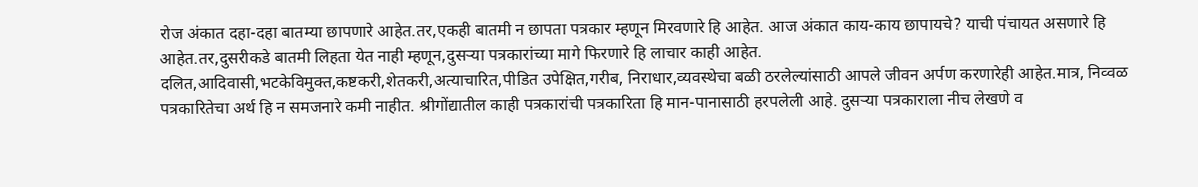रोज अंकात दहा-दहा बातम्या छापणारे आहेत.तर,एकही बातमी न छापता पत्रकार म्हणून मिरवणारे हि आहेत. आज अंकात काय-काय छापायचे? याची पंचायत असणारे हि आहेत.तर,दुसरीकडे बातमी लिहता येत नाही म्हणून,दुसऱ्या पत्रकारांच्या मागे फिरणारे हि लाचार काही आहेत.
दलित,आदिवासी,भटकेविमुक्त,कष्टकरी,शेतकरी,अत्याचारित,पीडित उपेक्षित,गरीब, निराधार,व्यवस्थेचा बळी ठरलेल्यांसाठी आपले जीवन अर्पण करणारेही आहेत.मात्र, निव्वळ पत्रकारितेचा अर्थ हि न समजनारे कमी नाहीत. श्रीगोंद्यातील काही पत्रकारांची पत्रकारिता हि मान-पानासाठी हरपलेली आहे. दुसऱ्या पत्रकाराला नीच लेखणे व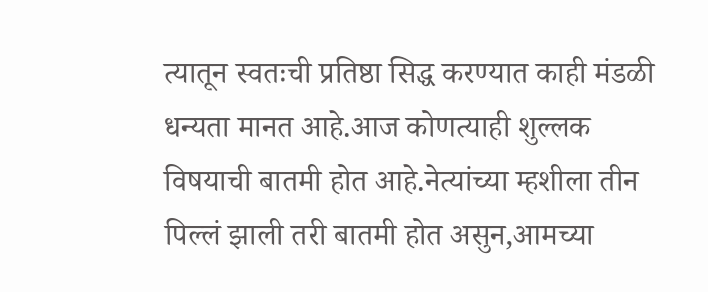त्यातून स्वतःची प्रतिष्ठा सिद्ध करण्यात काही मंडळी धन्यता मानत आहे.आज कोणत्याही शुल्लक विषयाची बातमी होत आहे.नेत्यांच्या म्हशीला तीन पिल्लं झाली तरी बातमी होत असुन,आमच्या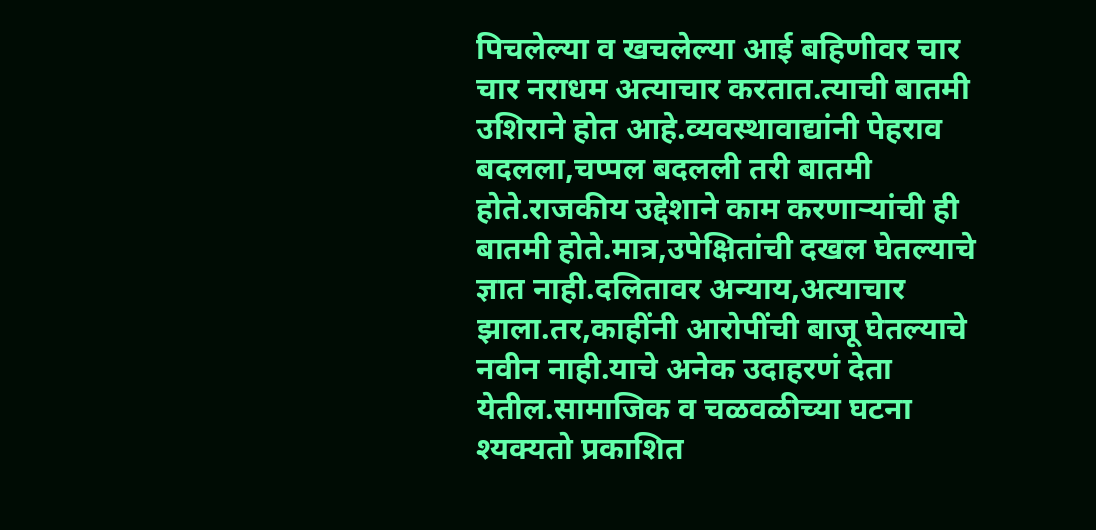पिचलेल्या व खचलेल्या आई बहिणीवर चार चार नराधम अत्याचार करतात.त्याची बातमी उशिराने होत आहे.व्यवस्थावाद्यांनी पेहराव बदलला,चप्पल बदलली तरी बातमी होते.राजकीय उद्देशाने काम करणाऱ्यांची ही बातमी होते.मात्र,उपेक्षितांची दखल घेतल्याचे ज्ञात नाही.दलितावर अन्याय,अत्याचार झाला.तर,काहींनी आरोपींची बाजू घेतल्याचे नवीन नाही.याचे अनेक उदाहरणं देता येतील.सामाजिक व चळवळीच्या घटना श्यक्यतो प्रकाशित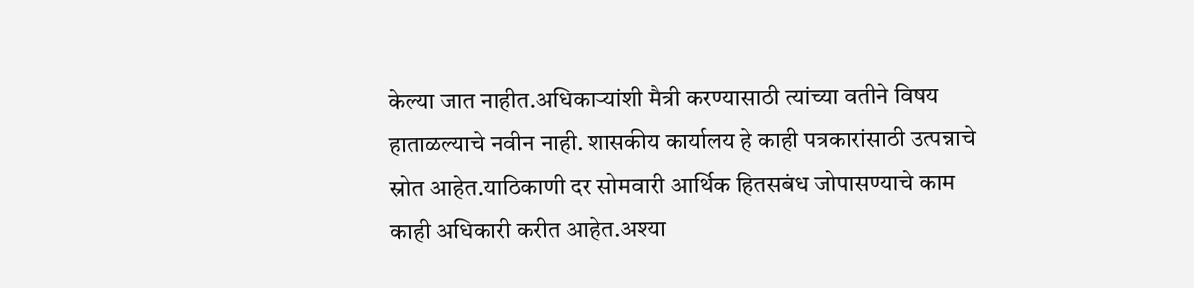केल्या जात नाहीत.अधिकाऱ्यांशी मैत्री करण्यासाठी त्यांच्या वतीने विषय हाताळल्याचे नवीन नाही. शासकीय कार्यालय हे काही पत्रकारांसाठी उत्पन्नाचे स्रोत आहेत.याठिकाणी दर सोमवारी आर्थिक हितसबंध जोपासण्याचे काम काही अधिकारी करीत आहेत.अश्या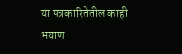या पत्रकारितेतील काही भयाण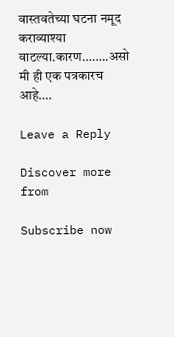वास्तवतेच्या घटना नमूद कराव्याश्या वाटल्या.कारण……..असो मी ही एक पत्रकारच आहे….

Leave a Reply

Discover more from

Subscribe now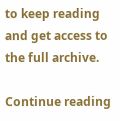to keep reading and get access to the full archive.

Continue reading